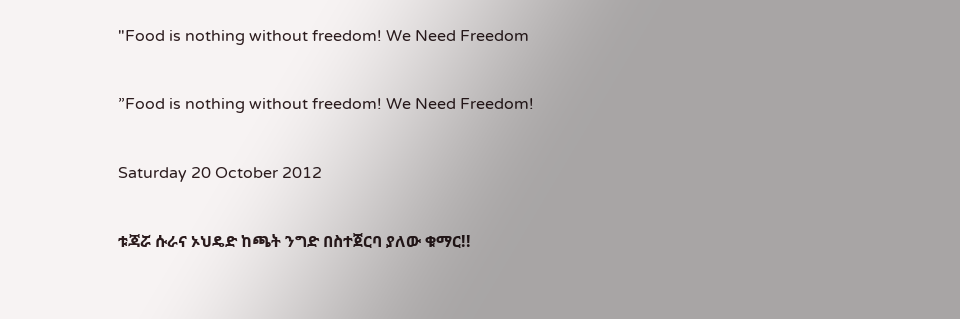"Food is nothing without freedom! We Need Freedom

”Food is nothing without freedom! We Need Freedom!

Saturday 20 October 2012

ቱጃሯ ሱራና ኦህዴድ ከጫት ንግድ በስተጀርባ ያለው ቁማር!!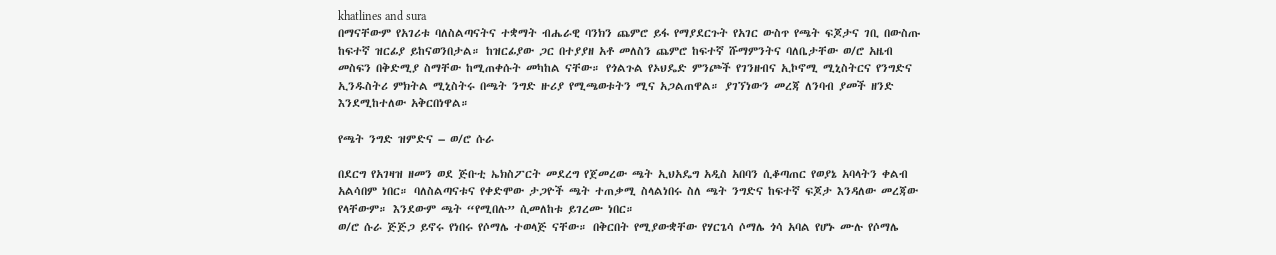khatlines and sura
በማናቸውም የአገሪቱ ባለስልጣናትና ተቋማት ብሔራዊ ባንክን ጨምሮ ይፋ የማያደርጉት የአገር ውስጥ የጫት ፍጆታና ገቢ በውስጡ ከፍተኛ ዝርፊያ ይከናወንበታል። ከዝርፊያው ጋር በተያያዘ አቶ መለስን ጨምሮ ከፍተኛ ሹማምንትና ባለቤታቸው ወ/ሮ አዜብ መስፍን በቅድሚያ ስማቸው ከሚጠቀሱት መካከል ናቸው። የጎልጉል የኦህዴድ ምንጮች የገንዘብና ኢኮኖሚ ሚኒስትርና የንግድና ኢንዱስትሪ ምክትል ሚኒስትሩ በጫት ንግድ ዙሪያ የሚጫወቱትን ሚና አጋልጠዋል። ያገኘነውን መረጃ ለንባብ ያመች ዘንድ እንደሚከተለው አቅርበነዋል።

የጫት ንግድ ዝምድና – ወ/ሮ ሱራ

በደርግ የአገዛዝ ዘመን ወደ ጅቡቲ ኤክስፖርት መደረግ የጀመረው ጫት ኢህአዴግ አዲስ አበባን ሲቆጣጠር የወያኔ አባላትን ቀልብ አልሳበም ነበር። ባለስልጣናቱና የቀድሞው ታጋዮች ጫት ተጠቃሚ ስላልነበሩ ስለ ጫት ንግድና ከፍተኛ ፍጆታ እንዳለው መረጃው የላቸውም። እንደውም ጫት “የሚበሉ” ሲመለከቱ ይገረሙ ነበር።
ወ/ሮ ሱራ ጅጅጋ ይኖሩ የነበሩ የሶማሌ ተወላጅ ናቸው። በቅርበት የሚያውቋቸው የሃርጌሳ ሶማሌ ጎሳ አባል የሆኑ ሙሉ የሶማሌ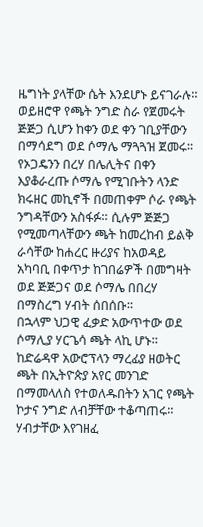ዜግነት ያላቸው ሴት እንደሆኑ ይናገራሉ። ወይዘሮዋ የጫት ንግድ ስራ የጀመሩት ጅጅጋ ሲሆን ከቀን ወደ ቀን ገቢያቸውን በማሳደግ ወደ ሶማሌ ማጓጓዝ ጀመሩ።
የኦጋዴንን በረሃ በሌሊትና በቀን እያቆራረጡ ሶማሌ የሚገቡትን ላንድ ክሩዘር መኪኖች በመጠቀም ሶራ የጫት ንግዳቸውን አስፋፉ። ሲሉም ጅጅጋ የሚመጣላቸውን ጫት ከመረከብ ይልቅ ራሳቸው ከሐረር ዙሪያና ከአወዳይ አካባቢ በቀጥታ ከገበሬዎች በመግዛት ወደ ጅጅጋና ወደ ሶማሌ በበረሃ በማስረግ ሃብት ሰበሰቡ።
በኋላም ህጋዊ ፈቃድ አውጥተው ወደ ሶማሊያ ሃርጌሳ ጫት ላኪ ሆኑ። ከድሬዳዋ አውሮፕላን ማረፊያ ዘወትር ጫት በኢትዮጵያ አየር መንገድ በማመላለስ የተወለዱበትን አገር የጫት ኮታና ንግድ ለብቻቸው ተቆጣጠሩ። ሃብታቸው እየገዘፈ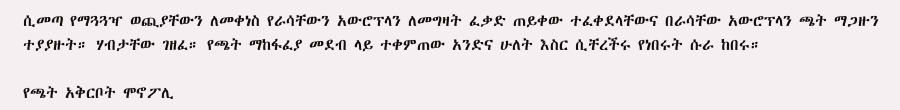ሲመጣ የማጓጓዣ ወጪያቸውን ለመቀነስ የራሳቸውን አውሮፕላን ለመግዛት ፈቃድ ጠይቀው ተፈቀደላቸውና በራሳቸው አውሮፕላን ጫት ማጋዙን ተያያዙት። ሃብታቸው ገዘፈ። የጫት ማከፋፈያ መደብ ላይ ተቀምጠው አንድና ሁለት እስር ሲቸረችሩ የነበሩት ሱራ ከበሩ።

የጫት አቅርቦት ሞኖፖሊ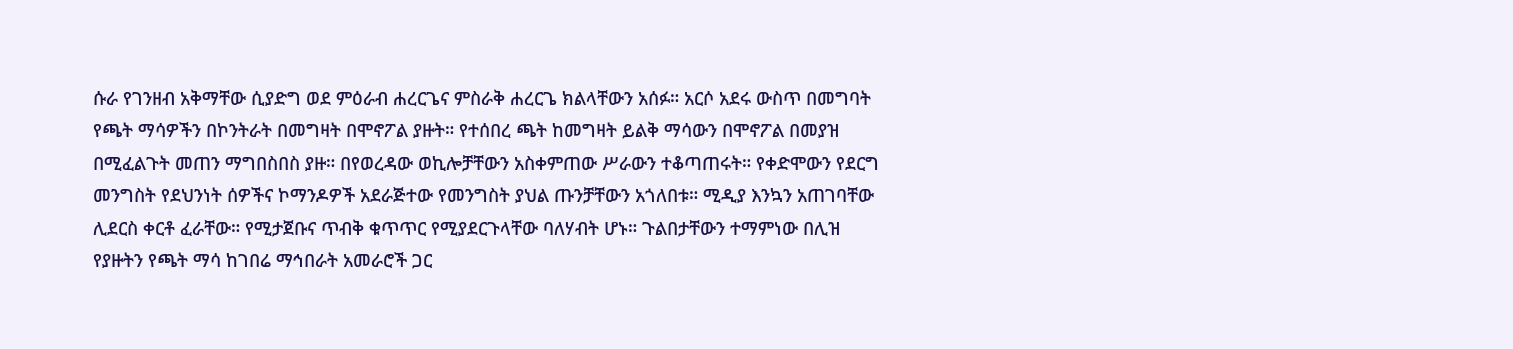ሱራ የገንዘብ አቅማቸው ሲያድግ ወደ ምዕራብ ሐረርጌና ምስራቅ ሐረርጌ ክልላቸውን አሰፉ። አርሶ አደሩ ውስጥ በመግባት የጫት ማሳዎችን በኮንትራት በመግዛት በሞኖፖል ያዙት። የተሰበረ ጫት ከመግዛት ይልቅ ማሳውን በሞኖፖል በመያዝ በሚፈልጉት መጠን ማግበስበስ ያዙ። በየወረዳው ወኪሎቻቸውን አስቀምጠው ሥራውን ተቆጣጠሩት። የቀድሞውን የደርግ መንግስት የደህንነት ሰዎችና ኮማንዶዎች አደራጅተው የመንግስት ያህል ጡንቻቸውን አጎለበቱ። ሚዲያ እንኳን አጠገባቸው ሊደርስ ቀርቶ ፈራቸው። የሚታጀቡና ጥብቅ ቁጥጥር የሚያደርጉላቸው ባለሃብት ሆኑ። ጉልበታቸውን ተማምነው በሊዝ የያዙትን የጫት ማሳ ከገበሬ ማኅበራት አመራሮች ጋር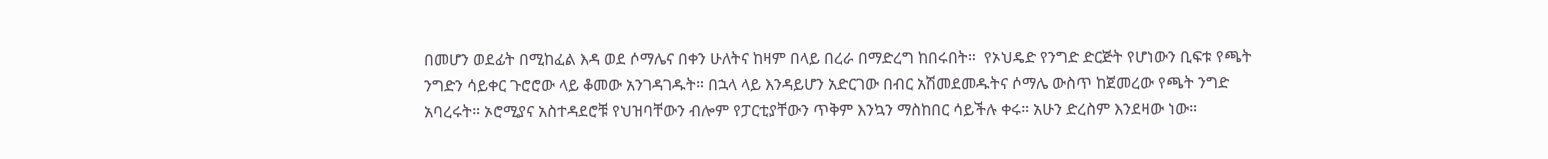በመሆን ወደፊት በሚከፈል እዳ ወደ ሶማሌና በቀን ሁለትና ከዛም በላይ በረራ በማድረግ ከበሩበት።  የኦህዴድ የንግድ ድርጅት የሆነውን ቢፍቱ የጫት ንግድን ሳይቀር ጉሮሮው ላይ ቆመው አንገዳገዱት። በኋላ ላይ እንዳይሆን አድርገው በብር አሽመደመዱትና ሶማሌ ውስጥ ከጀመረው የጫት ንግድ አባረሩት። ኦሮሚያና አስተዳደሮቹ የህዝባቸውን ብሎም የፓርቲያቸውን ጥቅም እንኳን ማስከበር ሳይችሉ ቀሩ። አሁን ድረስም እንደዛው ነው።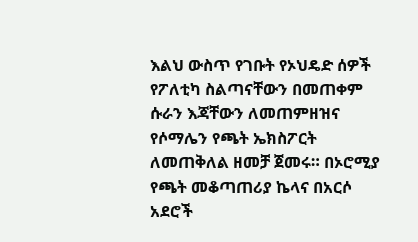እልህ ውስጥ የገቡት የኦህዴድ ሰዎች የፖለቲካ ስልጣናቸውን በመጠቀም ሱራን እጃቸውን ለመጠምዘዝና የሶማሌን የጫት ኤክስፖርት ለመጠቅለል ዘመቻ ጀመሩ። በኦሮሚያ የጫት መቆጣጠሪያ ኬላና በአርሶ አደሮች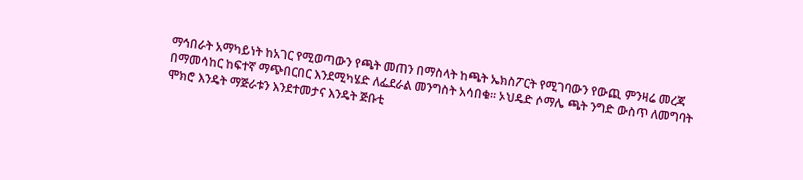ማኅበራት አማካይነት ከአገር የሚወጣውን የጫት መጠን በማስላት ከጫት ኤክስፖርት የሚገባውን የውጪ ምንዛሬ መረጃ በማመሳከር ከፍተኛ ማጭበርበር እንደሚካሄድ ለፌደራል መንግስት አሳበቁ። ኦህዴድ ሶማሌ ጫት ንግድ ውስጥ ለመግባት ሞክሮ እንዴት ማጅራቱን እንደተመታና እንዴት ጅቡቲ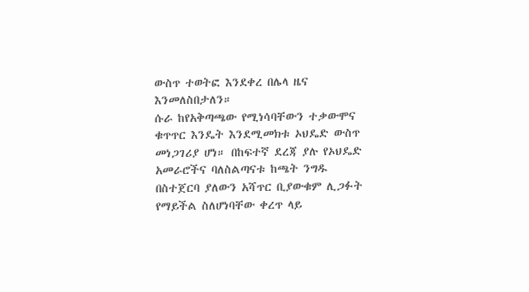ውስጥ ተወትፎ እንደቀረ በሌላ ዜና እንመለስበታለን።
ሱራ ከየአቅጣጫው የሚነሳባቸውን ተቃውሞና ቁጥጥር እንዴት እንደሚመክቱ ኦህዴድ ውስጥ መነጋገሪያ ሆነ። በከፍተኛ ደረጃ ያሉ የኦህዴድ አመራሮችና ባለስልጣናቱ ከጫት ንግዱ በስተጀርባ ያለውን አሻጥር ቢያውቁም ሊጋፉት የማይችል ስለሆነባቸው ቀረጥ ላይ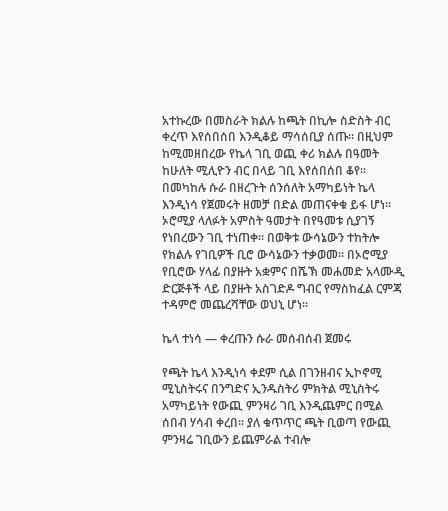አተኩረው በመስራት ክልሉ ከጫት በኪሎ ስድስት ብር ቀረጥ እየሰበሰበ እንዲቆይ ማሳሰቢያ ሰጡ። በዚህም ከሚመዘበረው የኬላ ገቢ ወጪ ቀሪ ክልሉ በዓመት ከሁለት ሚሊዮን ብር በላይ ገቢ እየሰበሰበ ቆየ። በመካከሉ ሱራ በዘረጉት ሰንሰለት አማካይነት ኬላ እንዲነሳ የጀመሩት ዘመቻ በድል መጠናቀቁ ይፋ ሆነ። ኦሮሚያ ላለፉት አምስት ዓመታት በየዓመቱ ሲያገኝ የነበረውን ገቢ ተነጠቀ። በወቅቱ ውሳኔውን ተከትሎ የክልሉ የገቢዎች ቢሮ ውሳኔውን ተቃወመ። በኦሮሚያ የቢሮው ሃላፊ በያዙት አቋምና በሼኽ መሐመድ አላሙዲ ድርጅቶች ላይ በያዙት አስገድዶ ግብር የማስከፈል ርምጃ ተዳምሮ መጨረሻቸው ወህኒ ሆነ።

ኬላ ተነሳ — ቀረጡን ሱራ መሰብሰብ ጀመሩ

የጫት ኬላ እንዲነሳ ቀደም ሲል በገንዘብና ኢኮኖሚ ሚኒስትሩና በንግድና ኢንዱስትሪ ምክትል ሚኒስትሩ አማካይነት የውጪ ምንዛሪ ገቢ እንዲጨምር በሚል ሰበብ ሃሳብ ቀረበ። ያለ ቁጥጥር ጫት ቢወጣ የውጪ ምንዛሬ ገቢውን ይጨምራል ተብሎ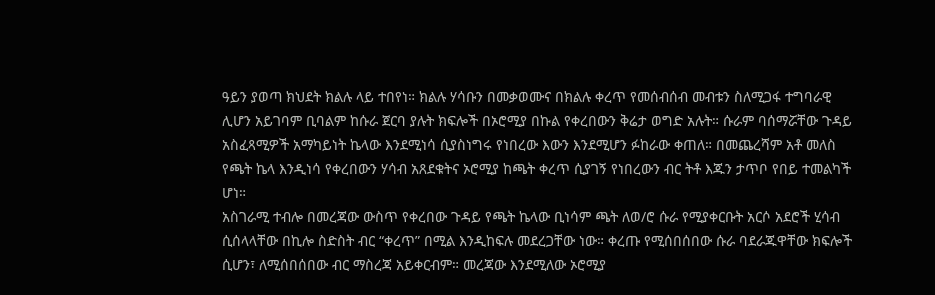ዓይን ያወጣ ክህደት ክልሉ ላይ ተበየነ። ክልሉ ሃሳቡን በመቃወሙና በክልሉ ቀረጥ የመሰብሰብ መብቱን ስለሚጋፋ ተግባራዊ ሊሆን አይገባም ቢባልም ከሱራ ጀርባ ያሉት ክፍሎች በኦሮሚያ በኩል የቀረበውን ቅሬታ ወግድ አሉት። ሱራም ባሰማሯቸው ጉዳይ አስፈጻሚዎች አማካይነት ኬላው እንደሚነሳ ሲያስነግሩ የነበረው እውን እንደሚሆን ፉከራው ቀጠለ። በመጨረሻም አቶ መለስ የጫት ኬላ እንዲነሳ የቀረበውን ሃሳብ አጸደቁትና ኦሮሚያ ከጫት ቀረጥ ሲያገኝ የነበረውን ብር ትቶ እጁን ታጥቦ የበይ ተመልካች ሆነ።
አስገራሚ ተብሎ በመረጃው ውስጥ የቀረበው ጉዳይ የጫት ኬላው ቢነሳም ጫት ለወ/ሮ ሱራ የሚያቀርቡት አርሶ አደሮች ሂሳብ ሲሰላላቸው በኪሎ ስድስት ብር “ቀረጥ” በሚል እንዲከፍሉ መደረጋቸው ነው። ቀረጡ የሚሰበሰበው ሱራ ባደራጁዋቸው ክፍሎች ሲሆን፣ ለሚሰበሰበው ብር ማስረጃ አይቀርብም። መረጃው እንደሚለው ኦሮሚያ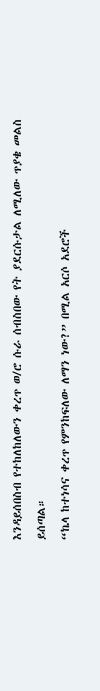እንዳይሰበስብ የተከለከለውን ቀረጥ ወ/ሮ ሱራ ሰብስበው የት ያደርሱታል ለሚለው ጥያቄ መልስ ይሰጣል።
“ኬላ ከተነሳና ቀረጥ የምንከፍለው ለማን ነው?” በሚል አርሶ አደሮች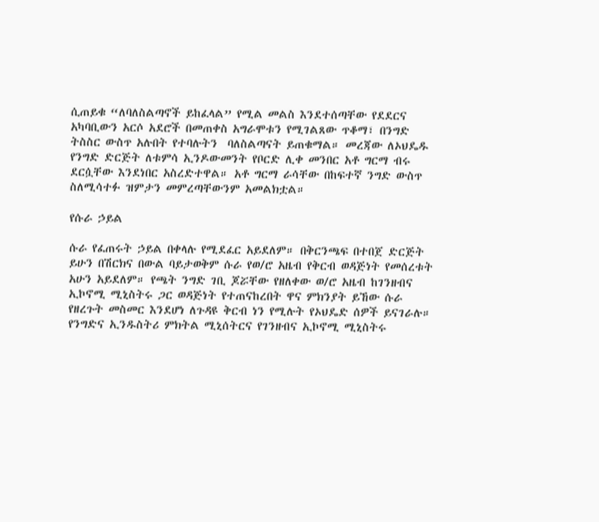ሲጠይቁ “ለባለስልጣኖች ይከፈላል” የሚል መልስ እንደተሰጣቸው የደደርና አካባቢውን አርሶ አደሮች በመጠቀስ አግራሞቱን የሚገልጸው ጥቆማ፣ በንግድ ትስስር ውስጥ አሉበት የተባሉትን  ባለስልጣናት ይጠቁማል። መረጃው ለኦህዴዱ የንግድ ድርጅት ለቱምሳ ኢንዶውመንት የቦርድ ሊቀ መንበር አቶ ግርማ ብሩ ደርሷቸው እንደነበር አስረድተዋል። አቶ ግርማ ራሳቸው በከፍተኛ ንግድ ውስጥ ስለሚሳተፉ ዝምታን መምረጣቸውንም አመልክቷል።

የሱራ ኃይል

ሱራ የፈጠሩት ኃይል በቀላሉ የሚደፈር አይደለም። በቅርንጫፍ በተበጀ ድርጅት ይሁን በሽርክና በውል ባይታወቅም ሱራ የወ/ሮ አዜብ የቅርብ ወዳጅነት የመሰረቱት አሁን አይደለም። የጫት ንግድ ገቢ ጆሯቸው የዘለቀው ወ/ሮ አዜብ ከገንዘብና ኢኮኖሚ ሚኒስትሩ ጋር ወዳጅነት የተጠናከረበት ዋና ምክንያት ይኸው ሱራ የዘረጉት መስመር እንደሆነ ለጉዳዩ ቅርብ ነን የሚሉት የኦህዴድ ሰዎች ይናገራሉ።
የንግድና ኢንዱስትሪ ምክትል ሚኒሰትርና የገንዘብና ኢኮኖሚ ሚኒስትሩ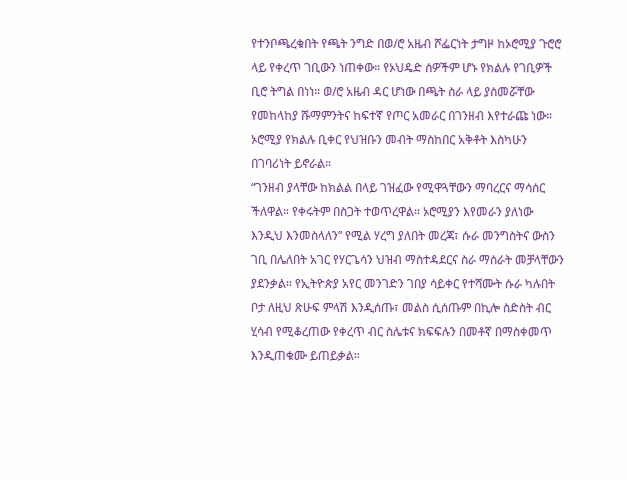የተንቦጫረቁበት የጫት ንግድ በወ/ሮ አዜብ ሾፌርነት ታግዞ ከኦሮሚያ ጉሮሮ ላይ የቀረጥ ገቢውን ነጠቀው። የኦህዴድ ሰዎችም ሆኑ የክልሉ የገቢዎች ቢሮ ትግል በነነ። ወ/ሮ አዜብ ዳር ሆነው በጫት ስራ ላይ ያሰመሯቸው የመከላከያ ሹማምንትና ከፍተኛ የጦር አመራር በገንዘብ እየተራጩ ነው። ኦሮሚያ የክልሉ ቢቀር የህዝቡን መብት ማስከበር አቅቶት እስካሁን በገባሪነት ይኖራል።
“ገንዘብ ያላቸው ከክልል በላይ ገዝፈው የሚዋጓቸውን ማባረርና ማሳሰር ችለዋል። የቀሩትም በስጋት ተወጥረዋል። ኦሮሚያን እየመራን ያለነው እንዲህ እንመስላለን” የሚል ሃረግ ያለበት መረጃ፣ ሱራ መንግስትና ውስን ገቢ በሌለበት አገር የሃርጌሳን ህዝብ ማስተዳደርና ስራ ማሰራት መቻላቸውን ያደንቃል። የኢትዮጵያ አየር መንገድን ገበያ ሳይቀር የተሻሙት ሱራ ካሉበት ቦታ ለዚህ ጽሁፍ ምላሽ እንዲሰጡ፣ መልስ ሲሰጡም በኪሎ ስድስት ብር ሂሳብ የሚቆረጠው የቀረጥ ብር ስሌቱና ክፍፍሉን በመቶኛ በማስቀመጥ እንዲጠቁሙ ይጠይቃል።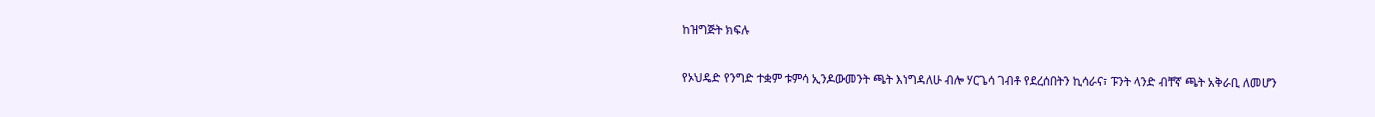ከዝግጅት ክፍሉ

የኦህዴድ የንግድ ተቋም ቱምሳ ኢንዶውመንት ጫት እነግዳለሁ ብሎ ሃርጌሳ ገብቶ የደረሰበትን ኪሳራና፣ ፑንት ላንድ ብቸኛ ጫት አቅራቢ ለመሆን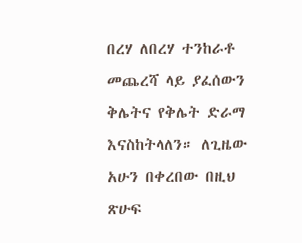በረሃ ለበረሃ ተንከራቶ መጨረሻ ላይ ያፈሰውን ቅሌትና የቅሌት ድራማ እናስከትላለን። ለጊዜው አሁን በቀረበው በዚህ ጽሁፍ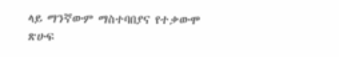ላይ ማንኛውም ማስተባበያና የተቃውሞ ጽሁፍ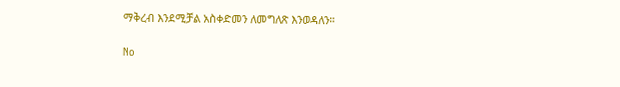ማቅረብ እንደሚቻል አስቀድመን ለመግለጽ እንወዳለን።

No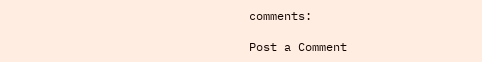comments:

Post a Comment